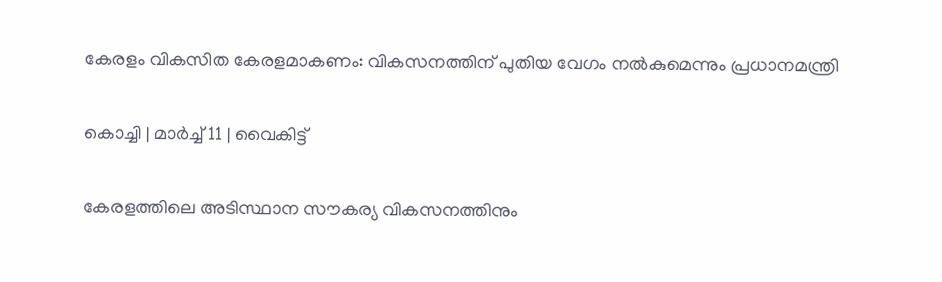കേരളം വികസിത കേരളമാകണം: വികസനത്തിന് പുതിയ വേഗം നൽകുമെന്നും പ്രധാനമന്ത്രി

കൊച്ചി | മാർച്ച് 11 | വൈകിട്ട്

കേരളത്തിലെ അടിസ്ഥാന സൗകര്യ വികസനത്തിനും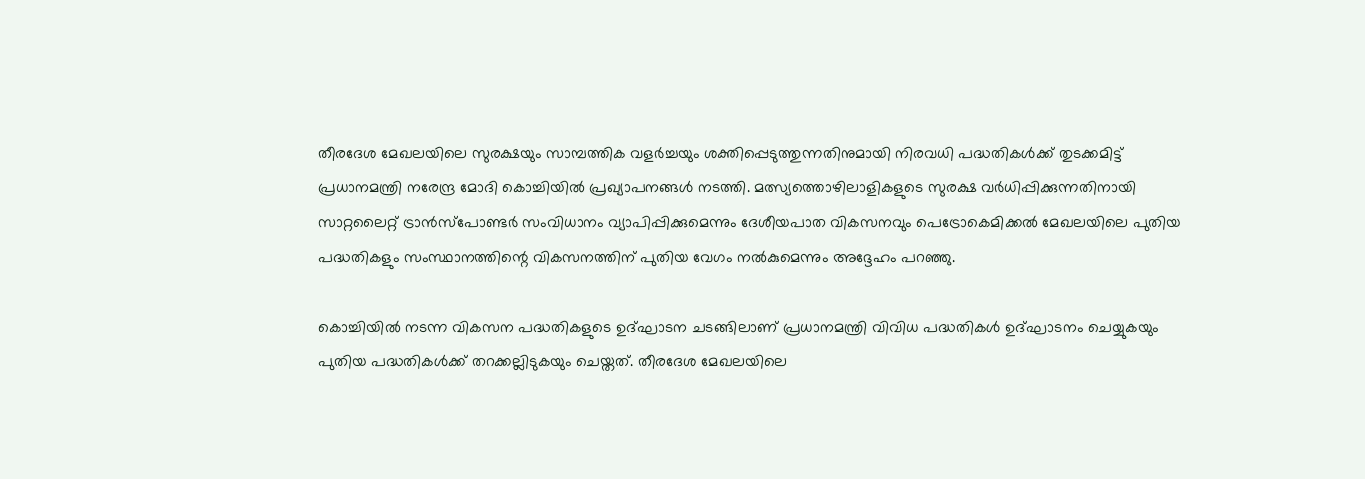തീരദേശ മേഖലയിലെ സുരക്ഷയും സാമ്പത്തിക വളർച്ചയും ശക്തിപ്പെടുത്തുന്നതിനുമായി നിരവധി പദ്ധതികൾക്ക് തുടക്കമിട്ട് പ്രധാനമന്ത്രി നരേന്ദ്ര മോദി കൊച്ചിയിൽ പ്രഖ്യാപനങ്ങൾ നടത്തി. മത്സ്യത്തൊഴിലാളികളുടെ സുരക്ഷ വർധിപ്പിക്കുന്നതിനായി സാറ്റലൈറ്റ് ട്രാൻസ്‌പോണ്ടർ സംവിധാനം വ്യാപിപ്പിക്കുമെന്നും ദേശീയപാത വികസനവും പെട്രോകെമിക്കൽ മേഖലയിലെ പുതിയ പദ്ധതികളും സംസ്ഥാനത്തിന്റെ വികസനത്തിന് പുതിയ വേഗം നൽകുമെന്നും അദ്ദേഹം പറഞ്ഞു.

കൊച്ചിയിൽ നടന്ന വികസന പദ്ധതികളുടെ ഉദ്ഘാടന ചടങ്ങിലാണ് പ്രധാനമന്ത്രി വിവിധ പദ്ധതികൾ ഉദ്ഘാടനം ചെയ്യുകയും പുതിയ പദ്ധതികൾക്ക് തറക്കല്ലിടുകയും ചെയ്തത്. തീരദേശ മേഖലയിലെ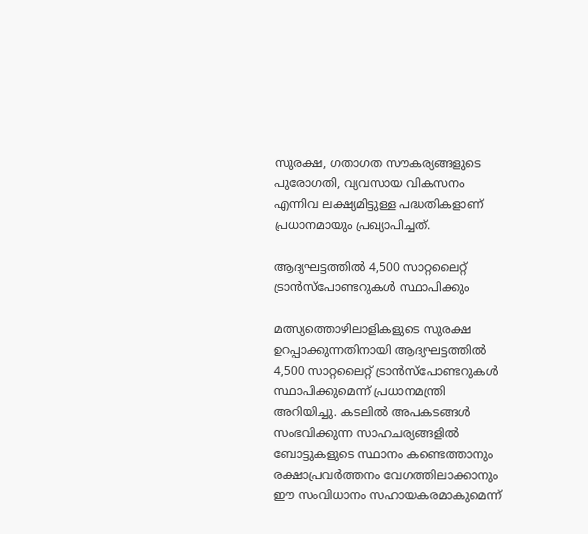സുരക്ഷ, ഗതാഗത സൗകര്യങ്ങളുടെ പുരോഗതി, വ്യവസായ വികസനം എന്നിവ ലക്ഷ്യമിട്ടുള്ള പദ്ധതികളാണ് പ്രധാനമായും പ്രഖ്യാപിച്ചത്.

ആദ്യഘട്ടത്തിൽ 4,500 സാറ്റലൈറ്റ് ട്രാൻസ്‌പോണ്ടറുകൾ സ്ഥാപിക്കും

മത്സ്യത്തൊഴിലാളികളുടെ സുരക്ഷ ഉറപ്പാക്കുന്നതിനായി ആദ്യഘട്ടത്തിൽ 4,500 സാറ്റലൈറ്റ് ട്രാൻസ്‌പോണ്ടറുകൾ സ്ഥാപിക്കുമെന്ന് പ്രധാനമന്ത്രി അറിയിച്ചു. കടലിൽ അപകടങ്ങൾ സംഭവിക്കുന്ന സാഹചര്യങ്ങളിൽ ബോട്ടുകളുടെ സ്ഥാനം കണ്ടെത്താനും രക്ഷാപ്രവർത്തനം വേഗത്തിലാക്കാനും ഈ സംവിധാനം സഹായകരമാകുമെന്ന്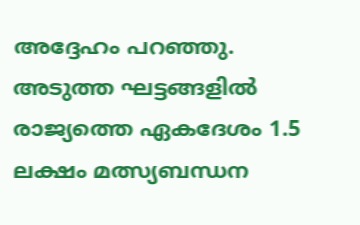അദ്ദേഹം പറഞ്ഞു. അടുത്ത ഘട്ടങ്ങളിൽ രാജ്യത്തെ ഏകദേശം 1.5 ലക്ഷം മത്സ്യബന്ധന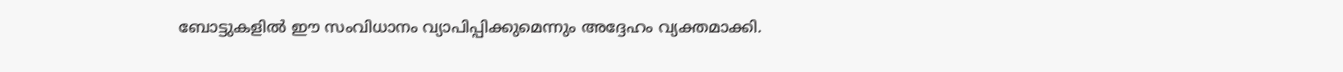ബോട്ടുകളിൽ ഈ സംവിധാനം വ്യാപിപ്പിക്കുമെന്നും അദ്ദേഹം വ്യക്തമാക്കി.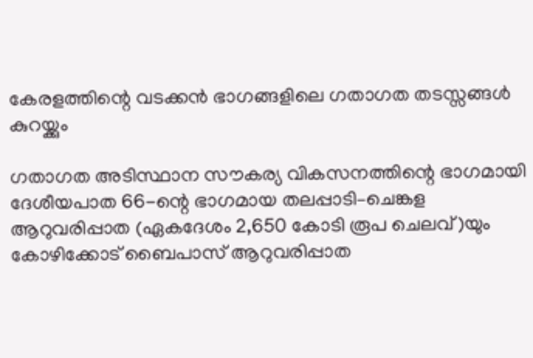കേരളത്തിന്റെ വടക്കൻ ഭാഗങ്ങളിലെ ഗതാഗത തടസ്സങ്ങൾ കുറയ്ക്കും

ഗതാഗത അടിസ്ഥാന സൗകര്യ വികസനത്തിന്റെ ഭാഗമായി ദേശീയപാത 66-ന്റെ ഭാഗമായ തലപ്പാടി–ചെങ്കള ആറുവരിപ്പാത (ഏകദേശം 2,650 കോടി രൂപ ചെലവ്)യും കോഴിക്കോട് ബൈപാസ് ആറുവരിപ്പാത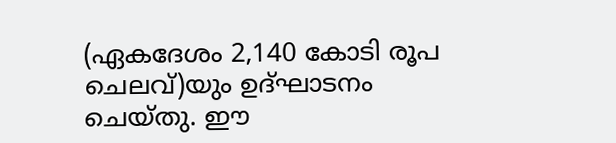(ഏകദേശം 2,140 കോടി രൂപ ചെലവ്)യും ഉദ്ഘാടനം ചെയ്തു. ഈ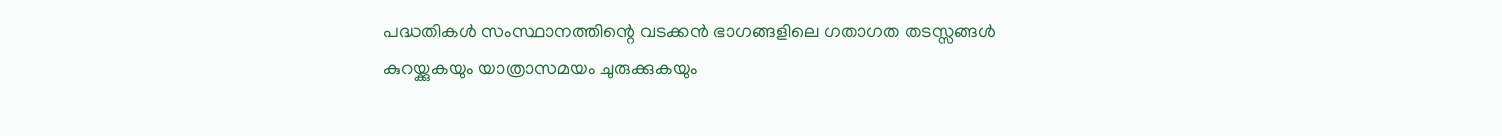പദ്ധതികൾ സംസ്ഥാനത്തിന്റെ വടക്കൻ ഭാഗങ്ങളിലെ ഗതാഗത തടസ്സങ്ങൾ കുറയ്ക്കുകയും യാത്രാസമയം ചുരുക്കുകയും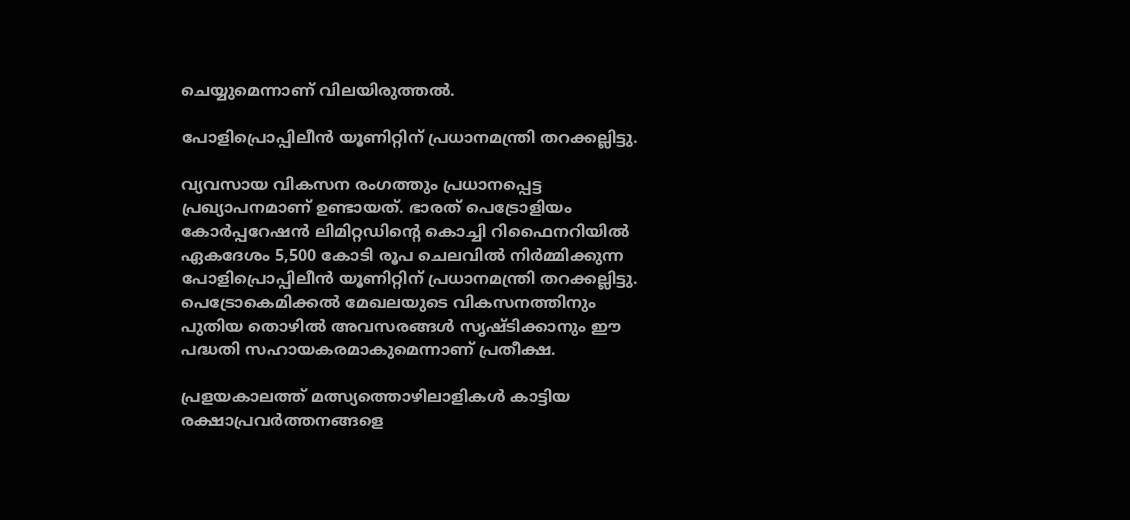ചെയ്യുമെന്നാണ് വിലയിരുത്തൽ.

പോളിപ്രൊപ്പിലീൻ യൂണിറ്റിന് പ്രധാനമന്ത്രി തറക്കല്ലിട്ടു.

വ്യവസായ വികസന രംഗത്തും പ്രധാനപ്പെട്ട പ്രഖ്യാപനമാണ് ഉണ്ടായത്. ഭാരത് പെട്രോളിയം കോർപ്പറേഷൻ ലിമിറ്റഡിന്റെ കൊച്ചി റിഫൈനറിയിൽ ഏകദേശം 5,500 കോടി രൂപ ചെലവിൽ നിർമ്മിക്കുന്ന പോളിപ്രൊപ്പിലീൻ യൂണിറ്റിന് പ്രധാനമന്ത്രി തറക്കല്ലിട്ടു. പെട്രോകെമിക്കൽ മേഖലയുടെ വികസനത്തിനും പുതിയ തൊഴിൽ അവസരങ്ങൾ സൃഷ്ടിക്കാനും ഈ പദ്ധതി സഹായകരമാകുമെന്നാണ് പ്രതീക്ഷ.

പ്രളയകാലത്ത് മത്സ്യത്തൊഴിലാളികൾ കാട്ടിയ രക്ഷാപ്രവർത്തനങ്ങളെ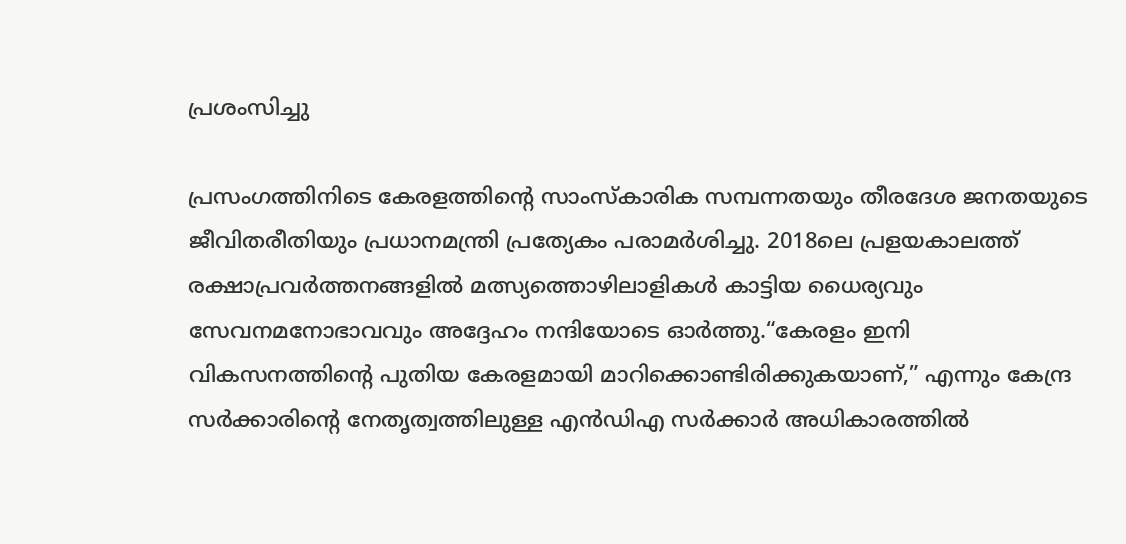പ്രശംസിച്ചു

പ്രസംഗത്തിനിടെ കേരളത്തിന്റെ സാംസ്‌കാരിക സമ്പന്നതയും തീരദേശ ജനതയുടെ ജീവിതരീതിയും പ്രധാനമന്ത്രി പ്രത്യേകം പരാമർശിച്ചു. 2018ലെ പ്രളയകാലത്ത് രക്ഷാപ്രവർത്തനങ്ങളിൽ മത്സ്യത്തൊഴിലാളികൾ കാട്ടിയ ധൈര്യവും സേവനമനോഭാവവും അദ്ദേഹം നന്ദിയോടെ ഓർത്തു.“കേരളം ഇനി വികസനത്തിന്റെ പുതിയ കേരളമായി മാറിക്കൊണ്ടിരിക്കുകയാണ്,” എന്നും കേന്ദ്ര സർക്കാരിന്റെ നേതൃത്വത്തിലുള്ള എൻഡിഎ സർക്കാർ അധികാരത്തിൽ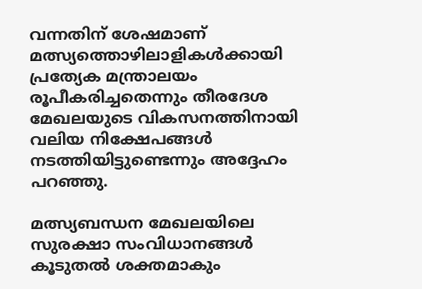വന്നതിന് ശേഷമാണ് മത്സ്യത്തൊഴിലാളികൾക്കായി പ്രത്യേക മന്ത്രാലയം രൂപീകരിച്ചതെന്നും തീരദേശ മേഖലയുടെ വികസനത്തിനായി വലിയ നിക്ഷേപങ്ങൾ നടത്തിയിട്ടുണ്ടെന്നും അദ്ദേഹം പറഞ്ഞു.

മത്സ്യബന്ധന മേഖലയിലെ സുരക്ഷാ സംവിധാനങ്ങൾ കൂടുതൽ ശക്തമാകും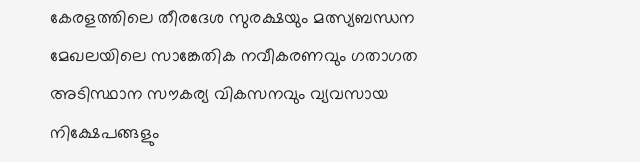കേരളത്തിലെ തീരദേശ സുരക്ഷയും മത്സ്യബന്ധന മേഖലയിലെ സാങ്കേതിക നവീകരണവും ഗതാഗത അടിസ്ഥാന സൗകര്യ വികസനവും വ്യവസായ നിക്ഷേപങ്ങളും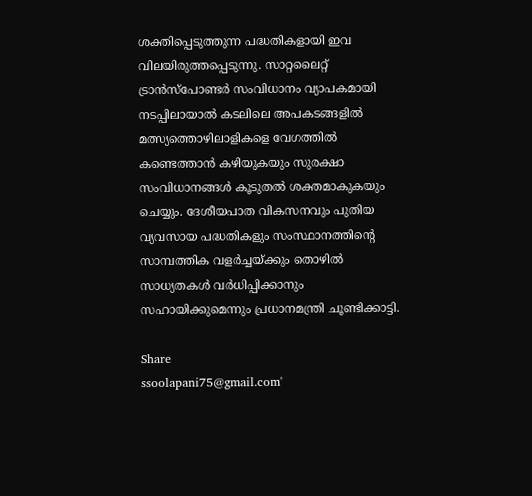ശക്തിപ്പെടുത്തുന്ന പദ്ധതികളായി ഇവ വിലയിരുത്തപ്പെടുന്നു. സാറ്റലൈറ്റ് ട്രാൻസ്‌പോണ്ടർ സംവിധാനം വ്യാപകമായി നടപ്പിലായാൽ കടലിലെ അപകടങ്ങളിൽ മത്സ്യത്തൊഴിലാളികളെ വേഗത്തിൽ കണ്ടെത്താൻ കഴിയുകയും സുരക്ഷാ സംവിധാനങ്ങൾ കൂടുതൽ ശക്തമാകുകയും ചെയ്യും. ദേശീയപാത വികസനവും പുതിയ വ്യവസായ പദ്ധതികളും സംസ്ഥാനത്തിന്റെ സാമ്പത്തിക വളർച്ചയ്ക്കും തൊഴിൽ സാധ്യതകൾ വർധിപ്പിക്കാനും സഹായിക്കുമെന്നും പ്രധാനമന്ത്രി ചൂണ്ടിക്കാട്ടി.

Share
ssoolapani75@gmail.com'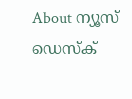About ന്യൂസ് ഡെസ്ക്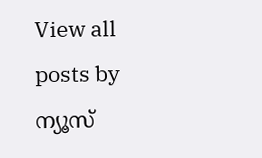View all posts by ന്യൂസ്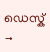ഡെസ്ക് →